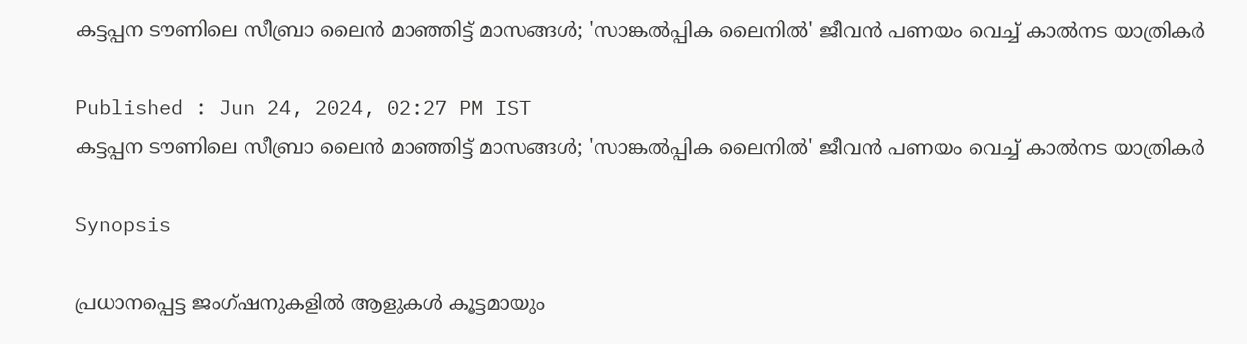കട്ടപ്പന ടൗണിലെ സീബ്രാ ലൈൻ മാഞ്ഞിട്ട് മാസങ്ങൾ; 'സാങ്കൽപ്പിക ലൈനിൽ' ജീവൻ പണയം വെച്ച് കാൽനട യാത്രികർ

Published : Jun 24, 2024, 02:27 PM IST
കട്ടപ്പന ടൗണിലെ സീബ്രാ ലൈൻ മാഞ്ഞിട്ട് മാസങ്ങൾ; 'സാങ്കൽപ്പിക ലൈനിൽ' ജീവൻ പണയം വെച്ച് കാൽനട യാത്രികർ

Synopsis

പ്രധാനപ്പെട്ട ജംഗ്ഷനുകളിൽ ആളുകൾ കൂട്ടമായും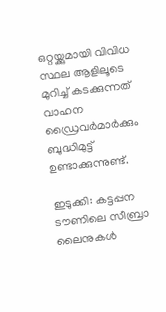ഒറ്റയ്ക്കുമായി വിവിധ സ്ഥല ആളിലൂടെ മുറിച്ച് കടക്കുന്നത് വാഹന ഡ്രൈവർമാർക്കും ബുദ്ധിമുട്ട് ഉണ്ടാക്കുന്നുണ്ട്.

ഇടുക്കി: കട്ടപ്പന ടൗണിലെ സീബ്രാ ലൈനുകൾ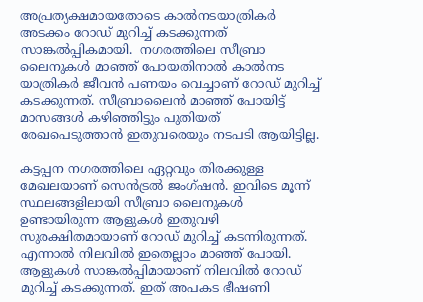അപ്രത്യക്ഷമായതോടെ കാൽനടയാത്രികർ അടക്കം റോഡ് മുറിച്ച് കടക്കുന്നത് സാങ്കൽപ്പികമായി.  നഗരത്തിലെ സീബ്രാ ലൈനുകൾ മാഞ്ഞ് പോയതിനാൽ കാൽനട യാത്രികർ ജീവൻ പണയം വെച്ചാണ് റോഡ് മുറിച്ച് കടക്കുന്നത്. സീബ്രാലൈൻ മാഞ്ഞ് പോയിട്ട് മാസങ്ങൾ കഴിഞ്ഞിട്ടും പുതിയത് രേഖപെടുത്താൻ ഇതുവരെയും നടപടി ആയിട്ടില്ല.

കട്ടപ്പന നഗരത്തിലെ ഏറ്റവും തിരക്കുള്ള മേഖലയാണ് സെൻട്രൽ ജംഗ്ഷൻ. ഇവിടെ മൂന്ന് സ്ഥലങ്ങളിലായി സീബ്രാ ലൈനുകൾ ഉണ്ടായിരുന്ന ആളുകൾ ഇതുവഴി സുരക്ഷിതമായാണ് റോഡ് മുറിച്ച് കടന്നിരുന്നത്. എന്നാൽ നിലവിൽ ഇതെല്ലാം മാഞ്ഞ് പോയി. ആളുകൾ സാങ്കൽപ്പിമായാണ് നിലവിൽ റോഡ് മുറിച്ച് കടക്കുന്നത്. ഇത് അപകട ഭീഷണി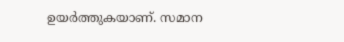ഉയർത്തുകയാണ്. സമാന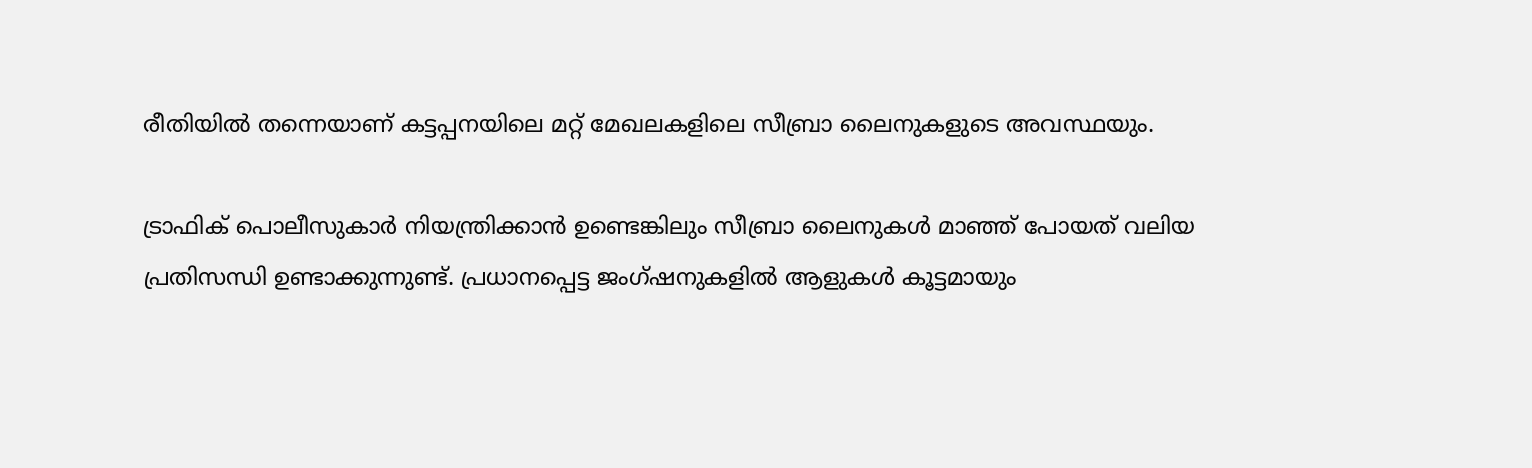രീതിയിൽ തന്നെയാണ് കട്ടപ്പനയിലെ മറ്റ് മേഖലകളിലെ സീബ്രാ ലൈനുകളുടെ അവസ്ഥയും.

ട്രാഫിക് പൊലീസുകാർ നിയന്ത്രിക്കാൻ ഉണ്ടെങ്കിലും സീബ്രാ ലൈനുകൾ മാഞ്ഞ് പോയത് വലിയ പ്രതിസന്ധി ഉണ്ടാക്കുന്നുണ്ട്. പ്രധാനപ്പെട്ട ജംഗ്ഷനുകളിൽ ആളുകൾ കൂട്ടമായും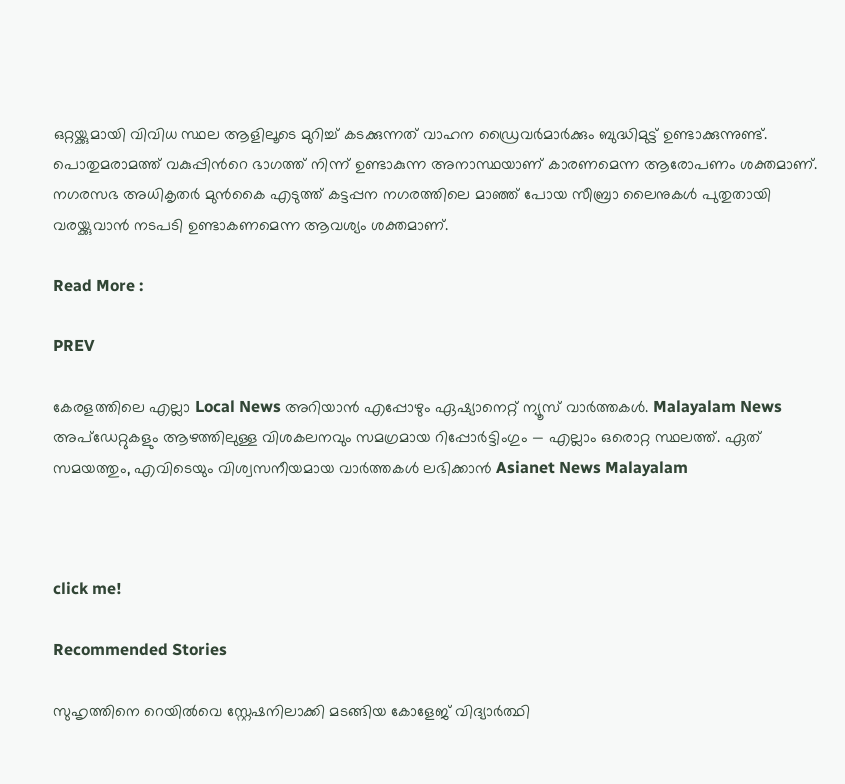ഒറ്റയ്ക്കുമായി വിവിധ സ്ഥല ആളിലൂടെ മുറിച്ച് കടക്കുന്നത് വാഹന ഡ്രൈവർമാർക്കും ബുദ്ധിമുട്ട് ഉണ്ടാക്കുന്നുണ്ട്.  പൊതുമരാമത്ത് വകുപ്പിന്‍റെ ഭാഗത്ത് നിന്ന് ഉണ്ടാകുന്ന അനാസ്ഥയാണ് കാരണമെന്ന ആരോപണം ശക്തമാണ്. നഗരസഭ അധികൃതർ മുൻകൈ എടുത്ത് കട്ടപ്പന നഗരത്തിലെ മാഞ്ഞ് പോയ സീബ്രാ ലൈനുകൾ പുതുതായി വരയ്ക്കുവാൻ നടപടി ഉണ്ടാകണമെന്ന ആവശ്യം ശക്തമാണ്.

Read More :

PREV

കേരളത്തിലെ എല്ലാ Local News അറിയാൻ എപ്പോഴും ഏഷ്യാനെറ്റ് ന്യൂസ് വാർത്തകൾ. Malayalam News  അപ്‌ഡേറ്റുകളും ആഴത്തിലുള്ള വിശകലനവും സമഗ്രമായ റിപ്പോർട്ടിംഗും — എല്ലാം ഒരൊറ്റ സ്ഥലത്ത്. ഏത് സമയത്തും, എവിടെയും വിശ്വസനീയമായ വാർത്തകൾ ലഭിക്കാൻ Asianet News Malayalam



click me!

Recommended Stories

സുഹൃത്തിനെ റെയിൽവെ സ്റ്റേഷനിലാക്കി മടങ്ങിയ കോളേജ് വിദ്യാർത്ഥി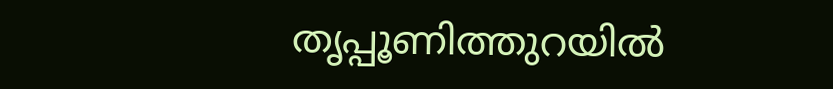തൃപ്പൂണിത്തുറയിൽ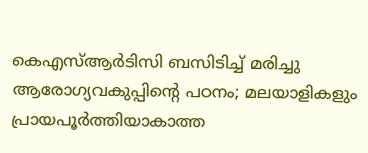കെഎസ്ആർടിസി ബസിടിച്ച് മരിച്ചു
ആരോഗ്യവകുപ്പിൻ്റെ പഠനം; മലയാളികളും പ്രായപൂർത്തിയാകാത്ത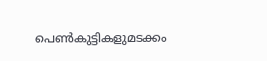പെൺകുട്ടികളുമടക്കം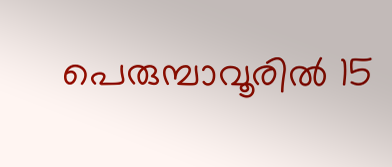പെരുമ്പാവൂരിൽ 15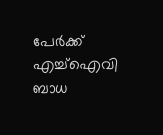പേർക്ക് എച്ച്ഐവി ബാധ